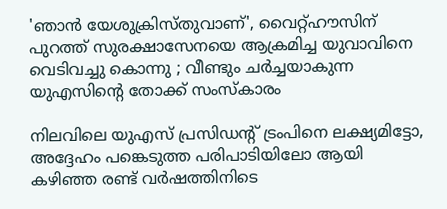'ഞാന്‍ യേശുക്രിസ്തുവാണ്', വൈറ്റ്ഹൗസിന് പുറത്ത് സുരക്ഷാസേനയെ ആക്രമിച്ച യുവാവിനെ വെടിവച്ചു കൊന്നു ; വീണ്ടും ചര്‍ച്ചയാകുന്ന യുഎസിന്റെ തോക്ക് സംസ്‌കാരം

നിലവിലെ യുഎസ് പ്രസിഡന്റ് ട്രംപിനെ ലക്ഷ്യമിട്ടോ, അദ്ദേഹം പങ്കെടുത്ത പരിപാടിയിലോ ആയി കഴിഞ്ഞ രണ്ട് വര്‍ഷത്തിനിടെ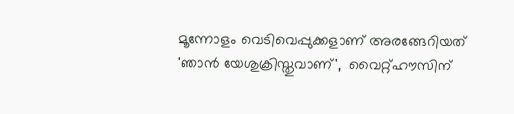മൂന്നോളം വെടിവെപ്പുക്കളാണ് അരങ്ങേറിയത്
'ഞാന്‍ യേശുക്രിസ്തുവാണ്',  വൈറ്റ്ഹൗസിന്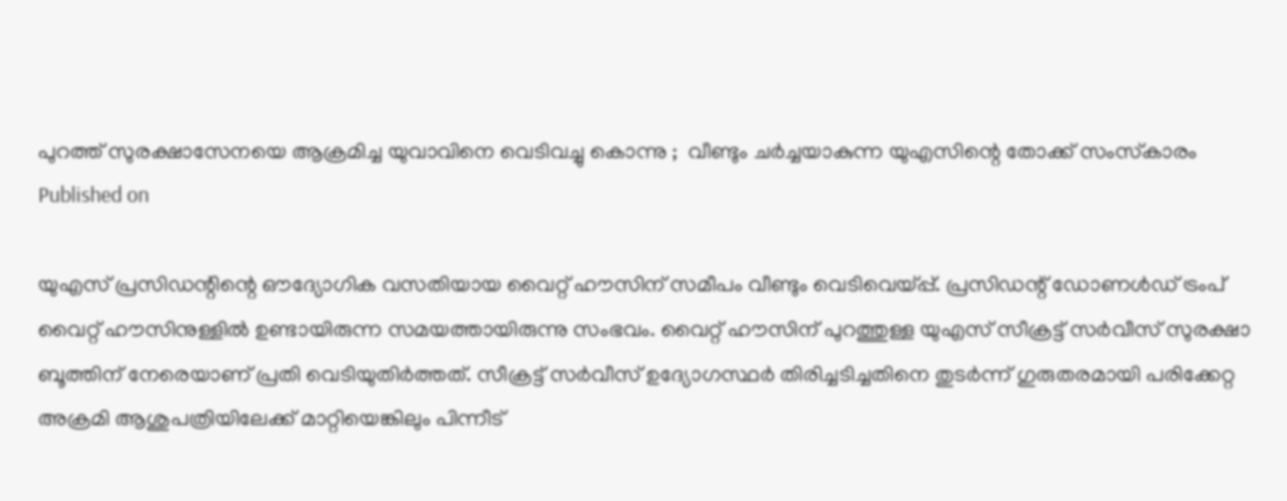പുറത്ത് സുരക്ഷാസേനയെ ആക്രമിച്ച യുവാവിനെ വെടിവച്ചു കൊന്നു ;  വീണ്ടും ചര്‍ച്ചയാകുന്ന യുഎസിന്റെ തോക്ക് സംസ്‌കാരം
Published on

യുഎസ് പ്രസിഡന്റിന്റെ ഔദ്യോഗിക വസതിയായ വൈറ്റ് ഹൗസിന് സമീപം വീണ്ടും വെടിവെയ്പ്പ്. പ്രസിഡന്റ് ഡോണള്‍ഡ് ട്രംപ് വൈറ്റ് ഹൗസിനുള്ളില്‍ ഉണ്ടായിരുന്ന സമയത്തായിരുന്നു സംഭവം. വൈറ്റ് ഹൗസിന് പുറത്തുള്ള യുഎസ് സീക്രട്ട് സര്‍വീസ് സുരക്ഷാ ബൂത്തിന് നേരെയാണ് പ്രതി വെടിയുതിര്‍ത്തത്. സീക്രട്ട് സര്‍വീസ് ഉദ്യോഗസ്ഥര്‍ തിരിച്ചടിച്ചതിനെ തുടര്‍ന്ന് ഗുരുതരമായി പരിക്കേറ്റ അക്രമി ആശുപത്രിയിലേക്ക് മാറ്റിയെങ്കിലും പിന്നീട്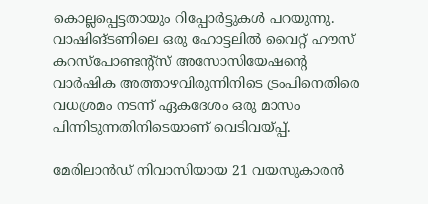കൊല്ലപ്പെട്ടതായും റിപ്പോര്‍ട്ടുകള്‍ പറയുന്നു. വാഷിങ്ടണിലെ ഒരു ഹോട്ടലില്‍ വൈറ്റ് ഹൗസ് കറസ്പോണ്ടന്റ്സ് അസോസിയേഷന്റെ വാര്‍ഷിക അത്താഴവിരുന്നിനിടെ ട്രംപിനെതിരെ വധശ്രമം നടന്ന് ഏകദേശം ഒരു മാസം പിന്നിടുന്നതിനിടെയാണ് വെടിവയ്പ്പ്.

മേരിലാന്‍ഡ് നിവാസിയായ 21 വയസുകാരന്‍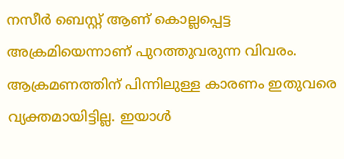നസീര്‍ ബെസ്റ്റ് ആണ് കൊല്ലപ്പെട്ട അക്രമിയെന്നാണ് പുറത്തുവരുന്ന വിവരം. ആക്രമണത്തിന് പിന്നിലുള്ള കാരണം ഇതുവരെ വ്യക്തമായിട്ടില്ല. ഇയാള്‍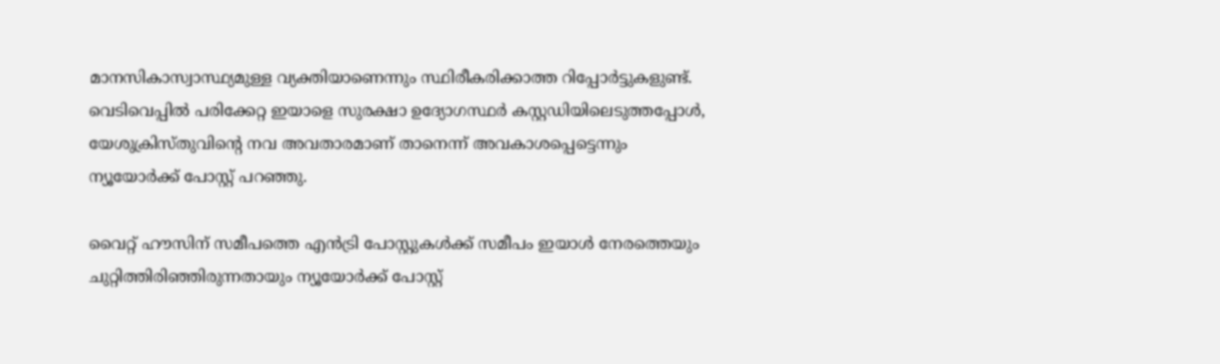മാനസികാസ്വാസ്ഥ്യമുള്ള വ്യക്തിയാണെന്നും സ്ഥിരീകരിക്കാത്ത റിപ്പോര്‍ട്ടുകളുണ്ട്. വെടിവെപ്പില്‍ പരിക്കേറ്റ ഇയാളെ സുരക്ഷാ ഉദ്യോഗസ്ഥര്‍ കസ്റ്റഡിയിലെടുത്തപ്പോള്‍, യേശുക്രിസ്തുവിന്റെ നവ അവതാരമാണ് താനെന്ന് അവകാശപ്പെട്ടെന്നും ന്യൂയോര്‍ക്ക് പോസ്റ്റ് പറഞ്ഞു.

വൈറ്റ് ഹൗസിന് സമീപത്തെ എന്‍ട്രി പോസ്റ്റുകള്‍ക്ക് സമീപം ഇയാള്‍ നേരത്തെയും ചുറ്റിത്തിരിഞ്ഞിരുന്നതായും ന്യൂയോര്‍ക്ക് പോസ്റ്റ്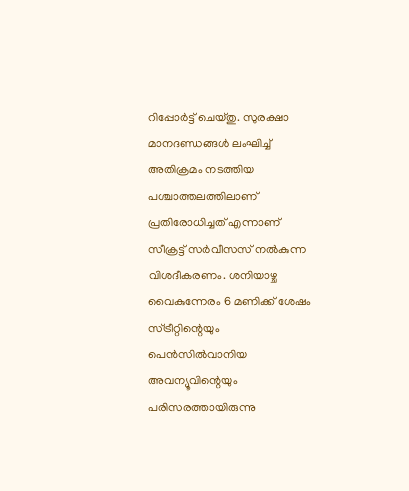റിപ്പോര്‍ട്ട് ചെയ്തു. സുരക്ഷാ മാനദണ്ഡങ്ങള്‍ ലംഘിച്ച് അതിക്രമം നടത്തിയ പശ്ചാത്തലത്തിലാണ് പ്രതിരോധിച്ചത് എന്നാണ് സീക്രട്ട് സര്‍വീസസ് നല്‍കുന്ന വിശദീകരണം. ശനിയാഴ്ച വൈകുന്നേരം 6 മണിക്ക് ശേഷം സ്ട്രീറ്റിന്റെയും പെന്‍സില്‍വാനിയ അവന്യൂവിന്റെയും പരിസരത്തായിരുന്നു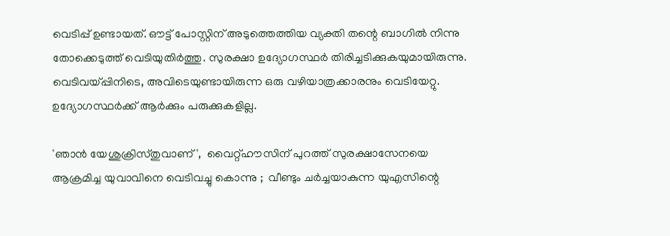വെടിപ്പ് ഉണ്ടായത്. ഔട്ട് പോസ്റ്റിന് അടുത്തെത്തിയ വ്യക്തി തന്റെ ബാഗില്‍ നിന്നു തോക്കെടുത്ത് വെടിയുതിര്‍ത്തു. സുരക്ഷാ ഉദ്യോഗസ്ഥര്‍ തിരിച്ചടിക്കുകയുമായിരുന്നു. വെടിവയ്പ്പിനിടെ, അവിടെയുണ്ടായിരുന്ന ഒരു വഴിയാത്രക്കാരനും വെടിയേറ്റു. ഉദ്യോഗസ്ഥര്‍ക്ക് ആര്‍ക്കും പരുക്കുകളില്ല.

'ഞാന്‍ യേശുക്രിസ്തുവാണ്',  വൈറ്റ്ഹൗസിന് പുറത്ത് സുരക്ഷാസേനയെ ആക്രമിച്ച യുവാവിനെ വെടിവച്ചു കൊന്നു ;  വീണ്ടും ചര്‍ച്ചയാകുന്ന യുഎസിന്റെ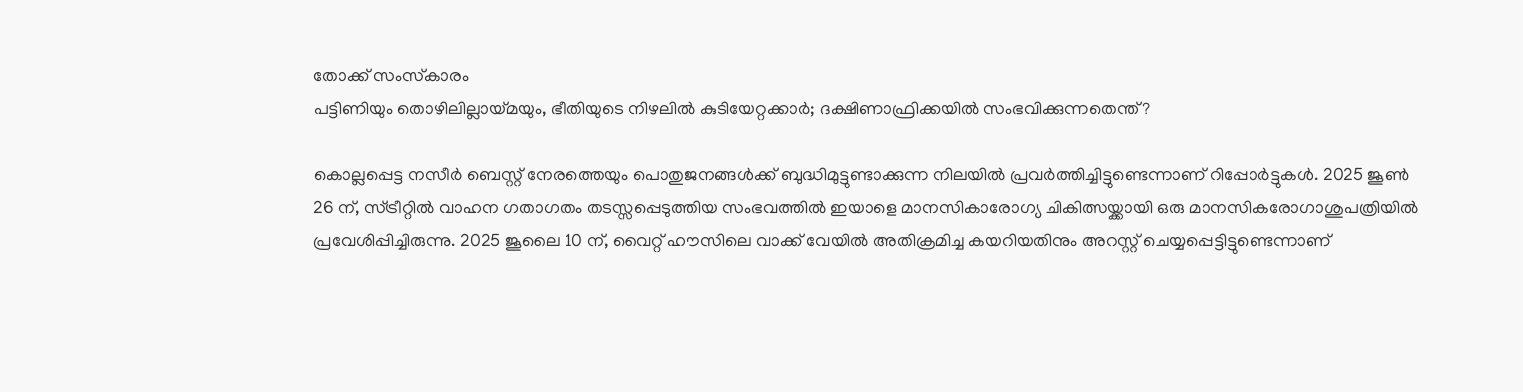തോക്ക് സംസ്‌കാരം
പട്ടിണിയും തൊഴിലില്ലായ്മയും, ഭീതിയുടെ നിഴലിൽ കുടിയേറ്റക്കാർ; ദക്ഷിണാഫ്രിക്കയിൽ സംഭവിക്കുന്നതെന്ത്?

കൊല്ലപ്പെട്ട നസീര്‍ ബെസ്റ്റ് നേരത്തെയും പൊതുജനങ്ങള്‍ക്ക് ബുദ്ധിമുട്ടുണ്ടാക്കുന്ന നിലയില്‍ പ്രവര്‍ത്തിച്ചിട്ടുണ്ടെന്നാണ് റിപ്പോര്‍ട്ടുകള്‍. 2025 ജൂണ്‍ 26 ന്, സ്ട്രീറ്റില്‍ വാഹന ഗതാഗതം തടസ്സപ്പെടുത്തിയ സംഭവത്തില്‍ ഇയാളെ മാനസികാരോഗ്യ ചികിത്സയ്ക്കായി ഒരു മാനസികരോഗാശുപത്രിയില്‍ പ്രവേശിപ്പിച്ചിരുന്നു. 2025 ജൂലൈ 10 ന്, വൈറ്റ് ഹൗസിലെ വാക്ക് വേയില്‍ അതിക്രമിച്ച കയറിയതിനും അറസ്റ്റ് ചെയ്യപ്പെട്ടിട്ടുണ്ടെന്നാണ്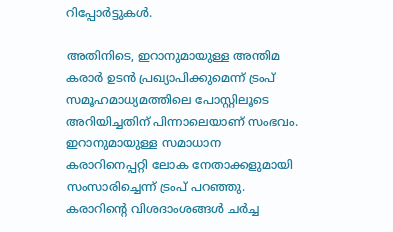റിപ്പോര്‍ട്ടുകള്‍.

അതിനിടെ, ഇറാനുമായുള്ള അന്തിമ കരാര്‍ ഉടന്‍ പ്രഖ്യാപിക്കുമെന്ന് ട്രംപ് സമൂഹമാധ്യമത്തിലെ പോസ്റ്റിലൂടെ അറിയിച്ചതിന് പിന്നാലെയാണ് സംഭവം. ഇറാനുമായുള്ള സമാധാന കരാറിനെപ്പറ്റി ലോക നേതാക്കളുമായി സംസാരിച്ചെന്ന് ട്രംപ് പറഞ്ഞു. കരാറിന്റെ വിശദാംശങ്ങള്‍ ചര്‍ച്ച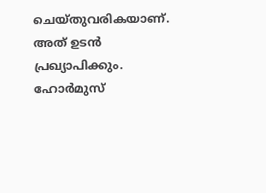ചെയ്തുവരികയാണ്. അത് ഉടന്‍ പ്രഖ്യാപിക്കും. ഹോര്‍മുസ്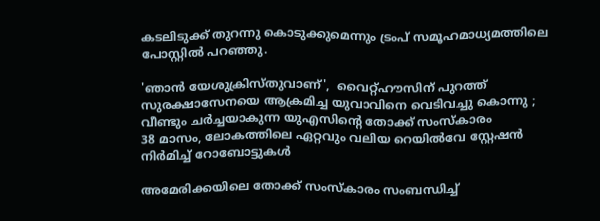കടലിടുക്ക് തുറന്നു കൊടുക്കുമെന്നും ട്രംപ് സമൂഹമാധ്യമത്തിലെ പോസ്റ്റില്‍ പറഞ്ഞു.

'ഞാന്‍ യേശുക്രിസ്തുവാണ്',  വൈറ്റ്ഹൗസിന് പുറത്ത് സുരക്ഷാസേനയെ ആക്രമിച്ച യുവാവിനെ വെടിവച്ചു കൊന്നു ;  വീണ്ടും ചര്‍ച്ചയാകുന്ന യുഎസിന്റെ തോക്ക് സംസ്‌കാരം
38 മാസം, ലോകത്തിലെ ഏറ്റവും വലിയ റെയിൽവേ സ്റ്റേഷൻ നിർമിച്ച് റോബോട്ടുകൾ

അമേരിക്കയിലെ തോക്ക് സംസ്‌കാരം സംബന്ധിച്ച്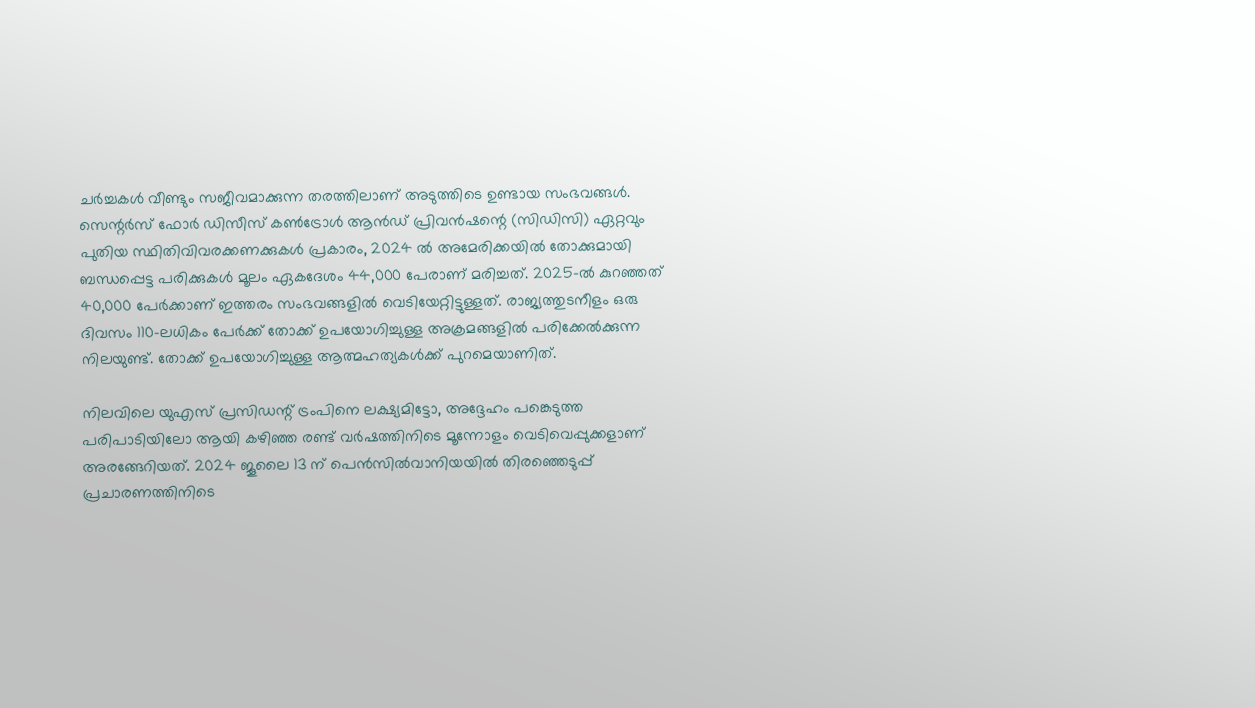ചര്‍ച്ചകള്‍ വീണ്ടും സജീവമാക്കുന്ന തരത്തിലാണ് അടുത്തിടെ ഉണ്ടായ സംഭവങ്ങള്‍. സെന്റര്‍സ് ഫോര്‍ ഡിസീസ് കണ്‍ട്രോള്‍ ആന്‍ഡ് പ്രിവന്‍ഷന്റെ (സിഡിസി) ഏറ്റവും പുതിയ സ്ഥിതിവിവരക്കണക്കുകള്‍ പ്രകാരം, 2024 ല്‍ അമേരിക്കയില്‍ തോക്കുമായി ബന്ധപ്പെട്ട പരിക്കുകള്‍ മൂലം ഏകദേശം 44,000 പേരാണ് മരിച്ചത്. 2025-ല്‍ കുറഞ്ഞത് 40,000 പേര്‍ക്കാണ് ഇത്തരം സംഭവങ്ങളില്‍ വെടിയേറ്റിട്ടുള്ളത്. രാജ്യത്തുടനീളം ഒരു ദിവസം 110-ലധികം പേര്‍ക്ക് തോക്ക് ഉപയോഗിച്ചുള്ള അക്രമങ്ങളില്‍ പരിക്കേല്‍ക്കുന്ന നിലയുണ്ട്. തോക്ക് ഉപയോഗിച്ചുള്ള ആത്മഹത്യകള്‍ക്ക് പുറമെയാണിത്.

നിലവിലെ യുഎസ് പ്രസിഡന്റ് ട്രംപിനെ ലക്ഷ്യമിട്ടോ, അദ്ദേഹം പങ്കെടുത്ത പരിപാടിയിലോ ആയി കഴിഞ്ഞ രണ്ട് വര്‍ഷത്തിനിടെ മൂന്നോളം വെടിവെപ്പുക്കളാണ് അരങ്ങേറിയത്. 2024 ജൂലൈ 13 ന് പെന്‍സില്‍വാനിയയില്‍ തിരഞ്ഞെടുപ്പ് പ്രചാരണത്തിനിടെ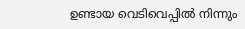ഉണ്ടായ വെടിവെപ്പില്‍ നിന്നും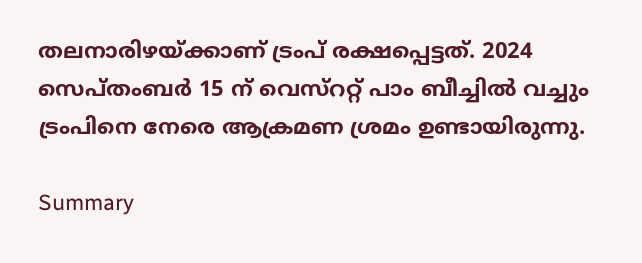തലനാരിഴയ്ക്കാണ് ട്രംപ് രക്ഷപ്പെട്ടത്. 2024 സെപ്തംബര്‍ 15 ന് വെസ്‌ററ്റ് പാം ബീച്ചില്‍ വച്ചും ട്രംപിനെ നേരെ ആക്രമണ ശ്രമം ഉണ്ടായിരുന്നു.

Summary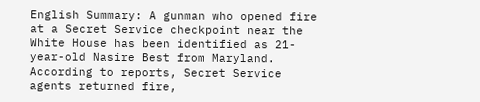English Summary: A gunman who opened fire at a Secret Service checkpoint near the White House has been identified as 21-year-old Nasire Best from Maryland. According to reports, Secret Service agents returned fire,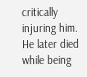critically injuring him. He later died while being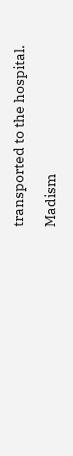transported to the hospital.

Madism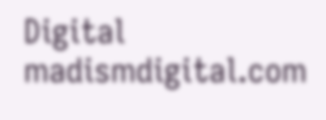Digital
madismdigital.com